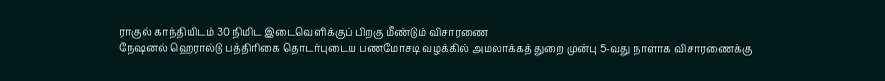ராகுல் காந்தியிடம் 30 நிமிட இடைவெளிக்குப் பிறகு மீண்டும் விசாரணை
நேஷனல் ஹெரால்டு பத்திரிகை தொடர்புடைய பணமோசடி வழக்கில் அமலாக்கத் துறை முன்பு 5-வது நாளாக விசாரணைக்கு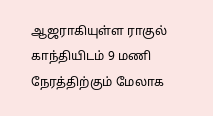ஆஜராகியுள்ள ராகுல் காந்தியிடம் 9 மணி நேரத்திற்கும் மேலாக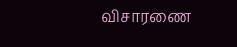விசாரணை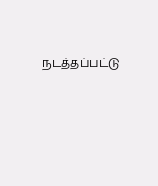நடத்தப்பட்டு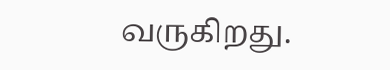வருகிறது.